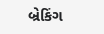બ્રેકિંગ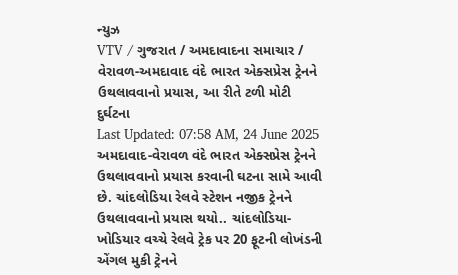ન્યુઝ
VTV / ગુજરાત / અમદાવાદના સમાચાર / વેરાવળ-અમદાવાદ વંદે ભારત એક્સપ્રેસ ટ્રેનને ઉથલાવવાનો પ્રયાસ, આ રીતે ટળી મોટી દુર્ઘટના
Last Updated: 07:58 AM, 24 June 2025
અમદાવાદ-વેરાવળ વંદે ભારત એક્સપ્રેસ ટ્રેનને ઉથલાવવાનો પ્રયાસ કરવાની ઘટના સામે આવી છે. ચાંદલોડિયા રેલવે સ્ટેશન નજીક ટ્રેનને ઉથલાવવાનો પ્રયાસ થયો.. ચાંદલોડિયા-ખોડિયાર વચ્ચે રેલવે ટ્રેક પર 20 ફૂટની લોખંડની એંગલ મુકી ટ્રેનને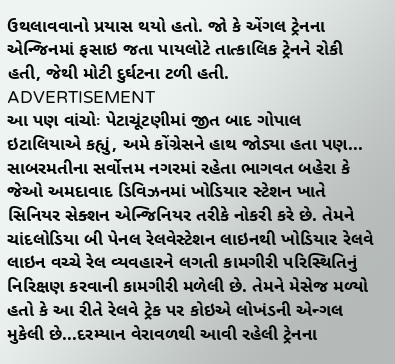ઉથલાવવાનો પ્રયાસ થયો હતો. જો કે એંગલ ટ્રેનના એન્જિનમાં ફસાઇ જતા પાયલોટે તાત્કાલિક ટ્રેનને રોકી હતી, જેથી મોટી દુર્ઘટના ટળી હતી.
ADVERTISEMENT
આ પણ વાંચોઃ પેટાચૂંટણીમાં જીત બાદ ગોપાલ ઇટાલિયાએ કહ્યું, અમે કોંગ્રેસને હાથ જોડ્યા હતા પણ...
સાબરમતીના સર્વોત્તમ નગરમાં રહેતા ભાગવત બહેરા કે જેઓ અમદાવાદ ડિવિઝનમાં ખોડિયાર સ્ટેશન ખાતે સિનિયર સેક્શન એન્જિનિયર તરીકે નોકરી કરે છે. તેમને ચાંદલોડિયા બી પેનલ રેલવેસ્ટેશન લાઇનથી ખોડિયાર રેલવે લાઇન વચ્ચે રેલ વ્યવહારને લગતી કામગીરી પરિસ્થિતિનું નિરિક્ષણ કરવાની કામગીરી મળેલી છે. તેમને મેસેજ મળ્યો હતો કે આ રીતે રેલવે ટ્રેક પર કોઇએ લોખંડની એન્ગલ મુકેલી છે...દરમ્યાન વેરાવળથી આવી રહેલી ટ્રેનના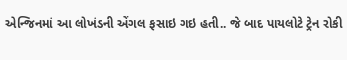એન્જિનમાં આ લોખંડની એંગલ ફસાઇ ગઇ હતી.. જે બાદ પાયલોટે ટ્રેન રોકી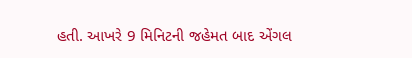હતી. આખરે 9 મિનિટની જહેમત બાદ એંગલ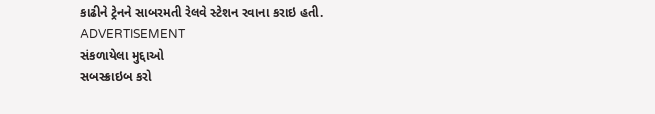કાઢીને ટ્રેનને સાબરમતી રેલવે સ્ટેશન રવાના કરાઇ હતી.
ADVERTISEMENT
સંકળાયેલા મુદ્દાઓ
સબસ્ક્રાઇબ કરો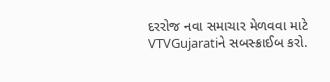દરરોજ નવા સમાચાર મેળવવા માટે VTVGujaratiને સબસ્ક્રાઈબ કરો.